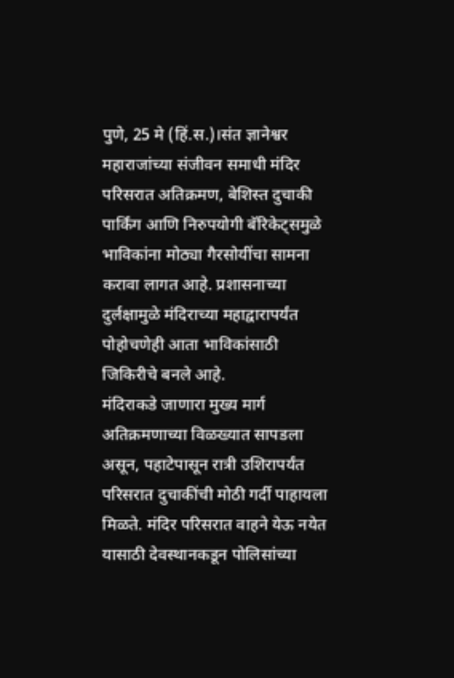पुणे, 25 मे (हिं.स.)।संत ज्ञानेश्वर महाराजांच्या संजीवन समाधी मंदिर परिसरात अतिक्रमण, बेशिस्त दुचाकी पार्किंग आणि निरुपयोगी बॅरिकेट्समुळे भाविकांना मोठ्या गैरसोयींचा सामना करावा लागत आहे. प्रशासनाच्या दुर्लक्षामुळे मंदिराच्या महाद्वारापर्यंत पोहोचणेही आता भाविकांसाठी जिकिरीचे बनले आहे.
मंदिराकडे जाणारा मुख्य मार्ग अतिक्रमणाच्या विळख्यात सापडला असून, पहाटेपासून रात्री उशिरापर्यंत परिसरात दुचाकींची मोठी गर्दी पाहायला मिळते. मंदिर परिसरात वाहने येऊ नयेत यासाठी देवस्थानकडून पोलिसांच्या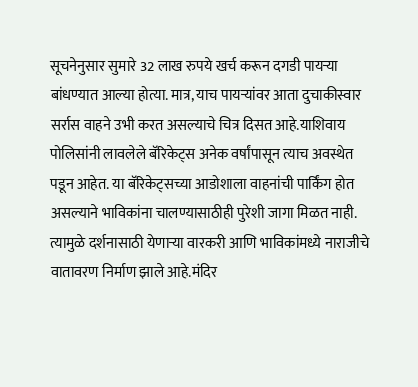सूचनेनुसार सुमारे 32 लाख रुपये खर्च करून दगडी पायऱ्या बांधण्यात आल्या होत्या. मात्र, याच पायऱ्यांवर आता दुचाकीस्वार सर्रास वाहने उभी करत असल्याचे चित्र दिसत आहे.याशिवाय पोलिसांनी लावलेले बॅरिकेट्स अनेक वर्षांपासून त्याच अवस्थेत पडून आहेत. या बॅरिकेट्सच्या आडोशाला वाहनांची पार्किंग होत असल्याने भाविकांना चालण्यासाठीही पुरेशी जागा मिळत नाही. त्यामुळे दर्शनासाठी येणाऱ्या वारकरी आणि भाविकांमध्ये नाराजीचे वातावरण निर्माण झाले आहे.मंदिर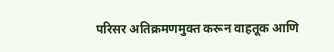परिसर अतिक्रमणमुक्त करून वाहतूक आणि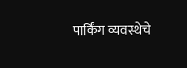पार्किंग व्यवस्थेचे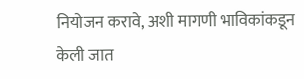नियोजन करावे, अशी मागणी भाविकांकडून केली जात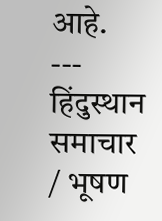आहे.
---
हिंदुस्थान समाचार / भूषण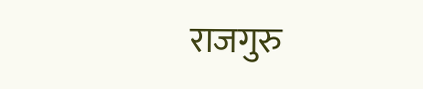राजगुरु